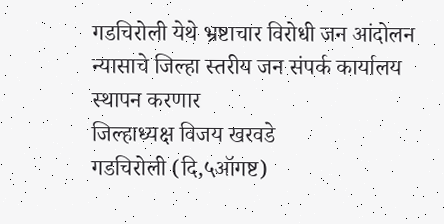गडचिरोली येथे भ्रष्टाचार विरोधी जन आंदोलन न्यासाचे जिल्हा स्तरीय जन संपर्क कार्यालय स्थापन करणार
जिल्हाध्यक्ष विजय खरवडे
गडचिरोली (दि,५ऑगष्ट)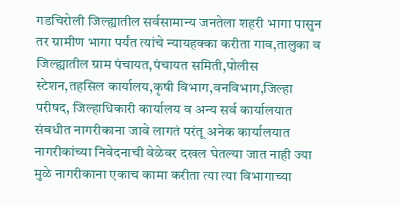गडचिरोली जिल्ह्यातील सर्वसामान्य जनतेला शहरी भागा पासुन तर ग्रामीण भागा पर्यंत त्यांचे न्यायहक्का करीता गाव,तालुका व जिल्ह्यातील ग्राम पंचायत,पंचायत समिती,पोलीस स्टेशन,तहसिल कार्यालय,कृषी विभाग,वनविभाग,जिल्हा परीषद, जिल्हाधिकारी कार्यालय व अन्य सर्व कार्यालयात संबधीत नागरीकाना जावे लागतं परंतू अनेक कार्यालयात नागरीकांच्या निवेदनाची वेळेवर दखल घेतल्या जात नाही ज्या मुळे नागरीकाना एकाच कामा करीता त्या त्या विभागाच्या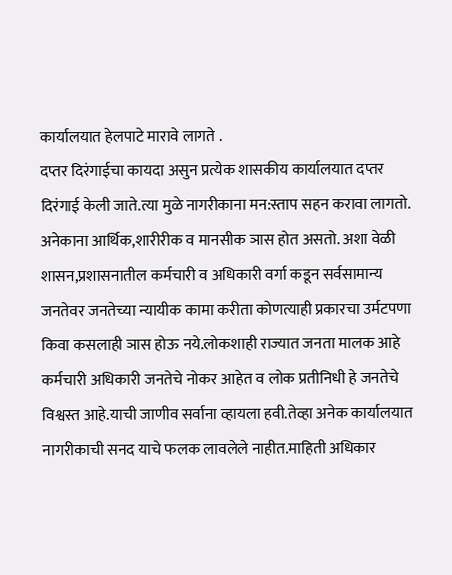कार्यालयात हेलपाटे मारावे लागते .
दप्तर दिरंगाईचा कायदा असुन प्रत्येक शासकीय कार्यालयात दप्तर दिरंगाई केली जाते.त्या मुळे नागरीकाना मन:स्ताप सहन करावा लागतो. अनेकाना आर्थिक,शारीरीक व मानसीक ञास होत असतो. अशा वेळी शासन,प्रशासनातील कर्मचारी व अधिकारी वर्गा कडून सर्वसामान्य जनतेवर जनतेच्या न्यायीक कामा करीता कोणत्याही प्रकारचा उर्मटपणा किवा कसलाही ञास होऊ नये.लोकशाही राज्यात जनता मालक आहे कर्मचारी अधिकारी जनतेचे नोकर आहेत व लोक प्रतीनिधी हे जनतेचे विश्वस्त आहे.याची जाणीव सर्वाना व्हायला हवी.तेव्हा अनेक कार्यालयात नागरीकाची सनद याचे फलक लावलेले नाहीत.माहिती अधिकार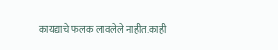कायद्याचे फलक लावलेले नाहीत.काही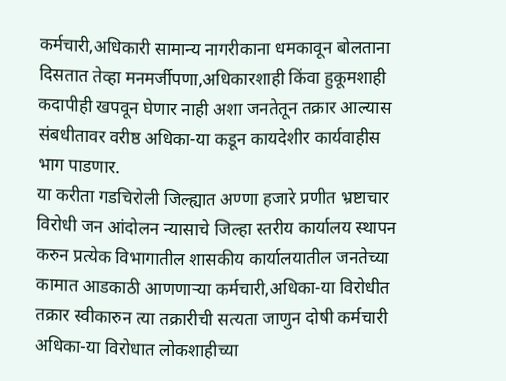कर्मचारी,अधिकारी सामान्य नागरीकाना धमकावून बोलताना दिसतात तेव्हा मनमर्जीपणा,अधिकारशाही किंवा हुकूमशाही कदापीही खपवून घेणार नाही अशा जनतेतून तक्रार आल्यास संबधीतावर वरीष्ठ अधिका-या कडून कायदेशीर कार्यवाहीस भाग पाडणार.
या करीता गडचिरोली जिल्ह्यात अण्णा हजारे प्रणीत भ्रष्टाचार विरोधी जन आंदोलन न्यासाचे जिल्हा स्तरीय कार्यालय स्थापन करुन प्रत्येक विभागातील शासकीय कार्यालयातील जनतेच्या कामात आडकाठी आणणाऱ्या कर्मचारी,अधिका-या विरोधीत तक्रार स्वीकारुन त्या तक्रारीची सत्यता जाणुन दोषी कर्मचारी अधिका-या विरोधात लोकशाहीच्या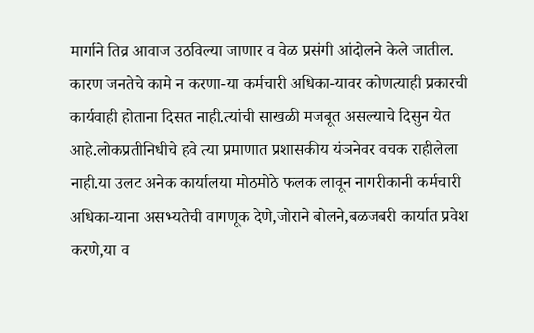मार्गाने तिव्र आवाज उठविल्या जाणार व वेळ प्रसंगी आंदोलने केले जातील. कारण जनतेचे कामे न करणा-या कर्मचारी अधिका-यावर कोणत्याही प्रकारची कार्यवाही होताना दिसत नाही.त्यांची साखळी मजबूत असल्याचे दिसुन येत आहे.लोकप्रतीनिधीचे हवे त्या प्रमाणात प्रशासकीय यंञनेवर वचक राहीलेला नाही.या उलट अनेक कार्यालया मोठमोठे फलक लावून नागरीकानी कर्मचारी अधिका-याना असभ्यतेची वागणूक देणे,जोराने बोलने,बळजबरी कार्यात प्रवेश करणे,या व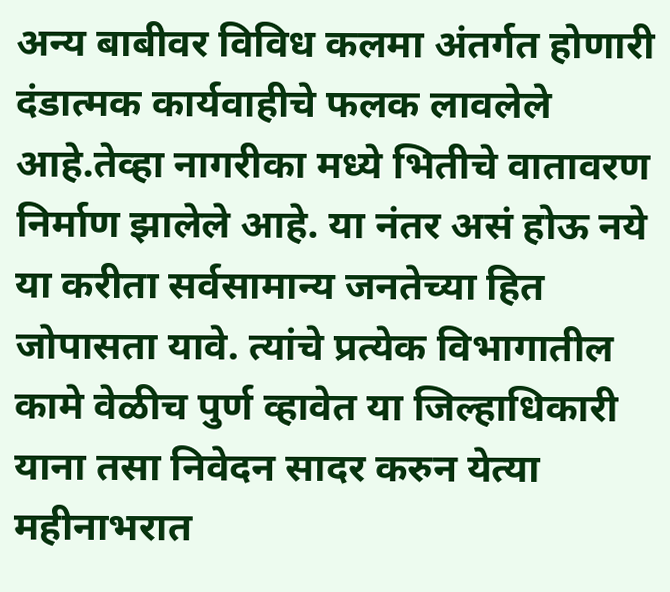अन्य बाबीवर विविध कलमा अंतर्गत होणारी दंडात्मक कार्यवाहीचे फलक लावलेले आहे.तेव्हा नागरीका मध्ये भितीचे वातावरण निर्माण झालेले आहे. या नंतर असं होऊ नये या करीता सर्वसामान्य जनतेच्या हित जोपासता यावे. त्यांचे प्रत्येक विभागातील कामे वेळीच पुर्ण व्हावेत या जिल्हाधिकारी याना तसा निवेदन सादर करुन येत्या महीनाभरात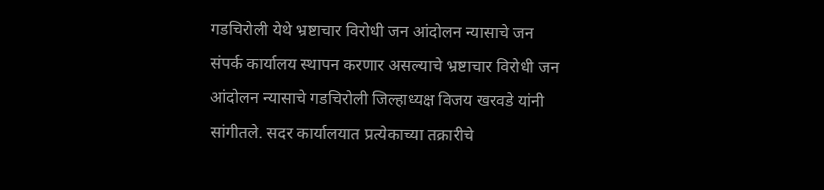गडचिरोली येथे भ्रष्टाचार विरोधी जन आंदोलन न्यासाचे जन संपर्क कार्यालय स्थापन करणार असल्याचे भ्रष्टाचार विरोधी जन आंदोलन न्यासाचे गडचिरोली जिल्हाध्यक्ष विजय खरवडे यांनी सांगीतले. सदर कार्यालयात प्रत्येकाच्या तक्रारीचे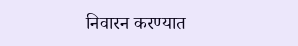निवारन करण्यात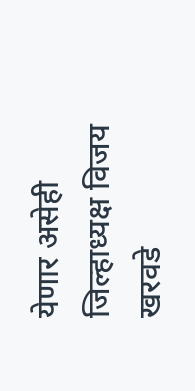येणार असेही जिल्हाध्यक्ष विजय खरवडे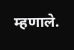म्हणाले.